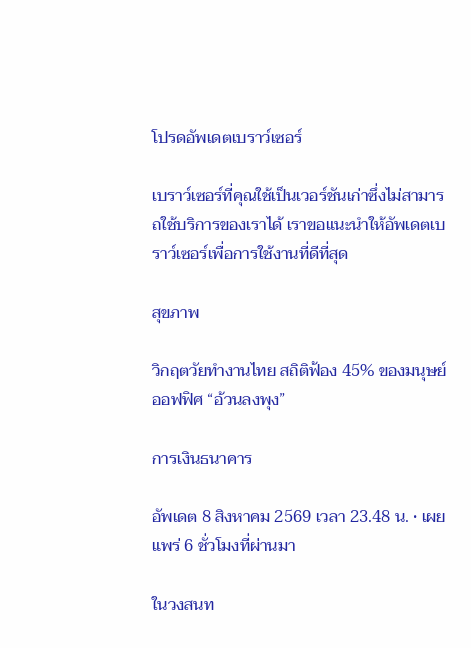โปรดอัพเดตเบราว์เซอร์

เบราว์เซอร์ที่คุณใช้เป็นเวอร์ชันเก่าซึ่งไม่สามารถใช้บริการของเราได้ เราขอแนะนำให้อัพเดตเบราว์เซอร์เพื่อการใช้งานที่ดีที่สุด

สุขภาพ

วิกฤตวัยทำงานไทย สถิติฟ้อง 45% ของมนุษย์ออฟฟิศ “อ้วนลงพุง”

การเงินธนาคาร

อัพเดต 8 สิงหาคม 2569 เวลา 23.48 น. • เผยแพร่ 6 ชั่วโมงที่ผ่านมา

ในวงสนท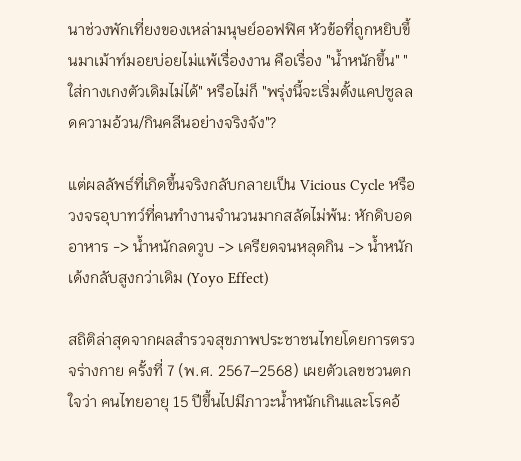นาช่วงพักเที่ยงของเหล่ามนุษย์ออฟฟิศ หัวข้อที่ถูกหยิบขึ้นมาเม้าท์มอยบ่อยไม่แพ้เรื่องงาน คือเรื่อง "น้ำหนักขึ้น" "ใส่กางเกงตัวเดิมไม่ได้" หรือไม่ก็ "พรุ่งนี้จะเริ่มตั้งแคปซูลลดความอ้วน/กินคลีนอย่างจริงจัง"?

แต่ผลลัพธ์ที่เกิดขึ้นจริงกลับกลายเป็น Vicious Cycle หรือวงจรอุบาทว์ที่คนทำงานจำนวนมากสลัดไม่พ้น: หักดิบอดอาหาร -> น้ำหนักลดวูบ -> เครียดจนหลุดกิน -> น้ำหนักเด้งกลับสูงกว่าเดิม (Yoyo Effect)

สถิติล่าสุดจากผลสำรวจสุขภาพประชาชนไทยโดยการตรวจร่างกาย ครั้งที่ 7 (พ.ศ. 2567–2568) เผยตัวเลขชวนตกใจว่า คนไทยอายุ 15 ปีขึ้นไปมีภาวะน้ำหนักเกินและโรคอ้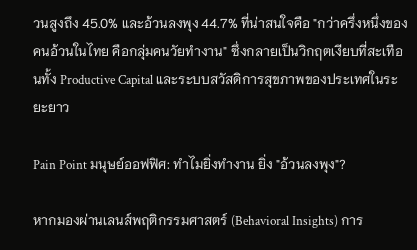วนสูงถึง 45.0% และอ้วนลงพุง 44.7% ที่น่าสนใจคือ "กว่าครึ่งหนึ่งของคนอ้วนในไทย คือกลุ่มคนวัยทำงาน" ซึ่งกลายเป็นวิกฤตเงียบที่สะเทือนทั้ง Productive Capital และระบบสวัสดิการสุขภาพของประเทศในระยะยาว

Pain Point มนุษย์ออฟฟิศ: ทำไมยิ่งทำงาน ยิ่ง "อ้วนลงพุง"?

หากมองผ่านเลนส์พฤติกรรมศาสตร์ (Behavioral Insights) การ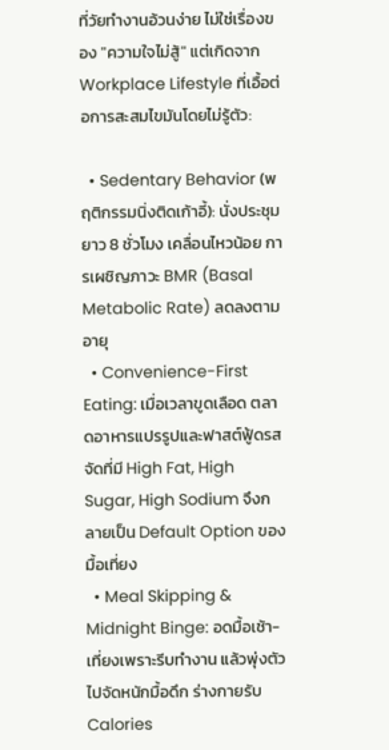ที่วัยทำงานอ้วนง่าย ไม่ใช่เรื่องของ "ความใจไม่สู้" แต่เกิดจาก Workplace Lifestyle ที่เอื้อต่อการสะสมไขมันโดยไม่รู้ตัว:

  • Sedentary Behavior (พฤติกรรมนิ่งติดเก้าอี้): นั่งประชุมยาว 8 ชั่วโมง เคลื่อนไหวน้อย การเผชิญภาวะ BMR (Basal Metabolic Rate) ลดลงตามอายุ
  • Convenience-First Eating: เมื่อเวลาขูดเลือด ตลาดอาหารแปรรูปและฟาสต์ฟู้ดรสจัดที่มี High Fat, High Sugar, High Sodium จึงกลายเป็น Default Option ของมื้อเที่ยง
  • Meal Skipping & Midnight Binge: อดมื้อเช้า-เที่ยงเพราะรีบทำงาน แล้วพุ่งตัวไปจัดหนักมื้อดึก ร่างกายรับ Calories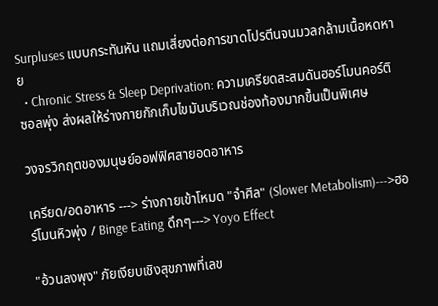Surpluses แบบกระทันหัน แถมเสี่ยงต่อการขาดโปรตีนจนมวลกล้ามเนื้อหดหาย
  • Chronic Stress & Sleep Deprivation: ความเครียดสะสมดันฮอร์โมนคอร์ติซอลพุ่ง ส่งผลให้ร่างกายกักเก็บไขมันบริเวณช่องท้องมากขึ้นเป็นพิเศษ

วงจรวิกฤตของมนุษย์ออฟฟิศสายอดอาหาร

เครียด/อดอาหาร ---> ร่างกายเข้าโหมด "จำศีล" (Slower Metabolism)--->ฮอร์โมนหิวพุ่ง / Binge Eating ดึกๆ---> Yoyo Effect

"อ้วนลงพุง" ภัยเงียบเชิงสุขภาพที่เลข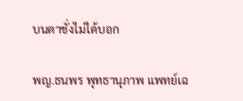บนตาชั่งไม่ได้บอก

พญ.ธนพร พุทธานุภาพ แพทย์เฉ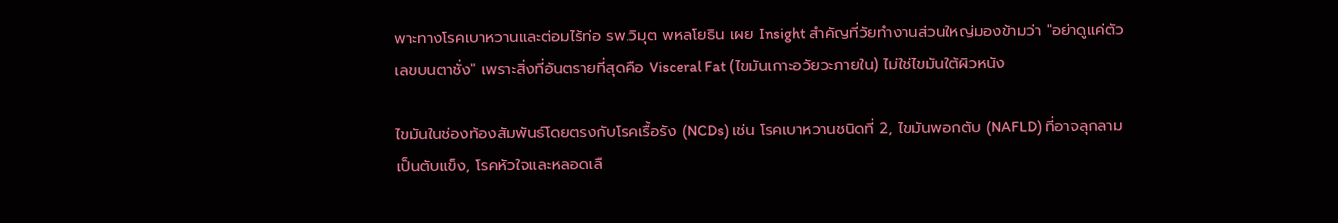พาะทางโรคเบาหวานและต่อมไร้ท่อ รพ.วิมุต พหลโยธิน เผย Insight สำคัญที่วัยทำงานส่วนใหญ่มองข้ามว่า "อย่าดูแค่ตัวเลขบนตาชั่ง" เพราะสิ่งที่อันตรายที่สุดคือ Visceral Fat (ไขมันเกาะอวัยวะภายใน) ไม่ใช่ไขมันใต้ผิวหนัง

ไขมันในช่องท้องสัมพันธ์โดยตรงกับโรคเรื้อรัง (NCDs) เช่น โรคเบาหวานชนิดที่ 2, ไขมันพอกตับ (NAFLD) ที่อาจลุกลามเป็นตับแข็ง, โรคหัวใจและหลอดเลื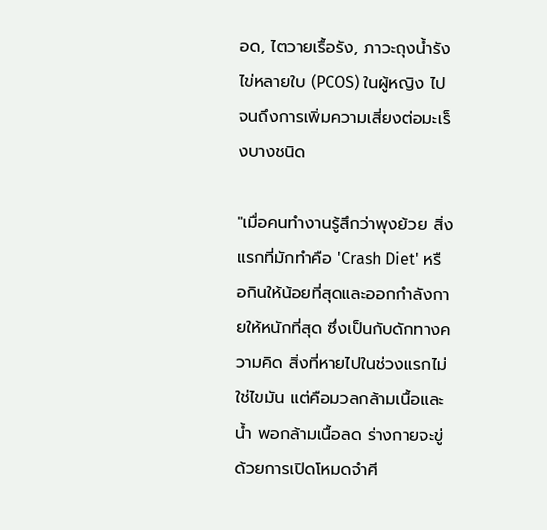อด, ไตวายเรื้อรัง, ภาวะถุงน้ำรังไข่หลายใบ (PCOS) ในผู้หญิง ไปจนถึงการเพิ่มความเสี่ยงต่อมะเร็งบางชนิด

"เมื่อคนทำงานรู้สึกว่าพุงย้วย สิ่งแรกที่มักทำคือ 'Crash Diet' หรือกินให้น้อยที่สุดและออกกำลังกายให้หนักที่สุด ซึ่งเป็นกับดักทางความคิด สิ่งที่หายไปในช่วงแรกไม่ใช่ไขมัน แต่คือมวลกล้ามเนื้อและน้ำ พอกล้ามเนื้อลด ร่างกายจะขู่ด้วยการเปิดโหมดจำศี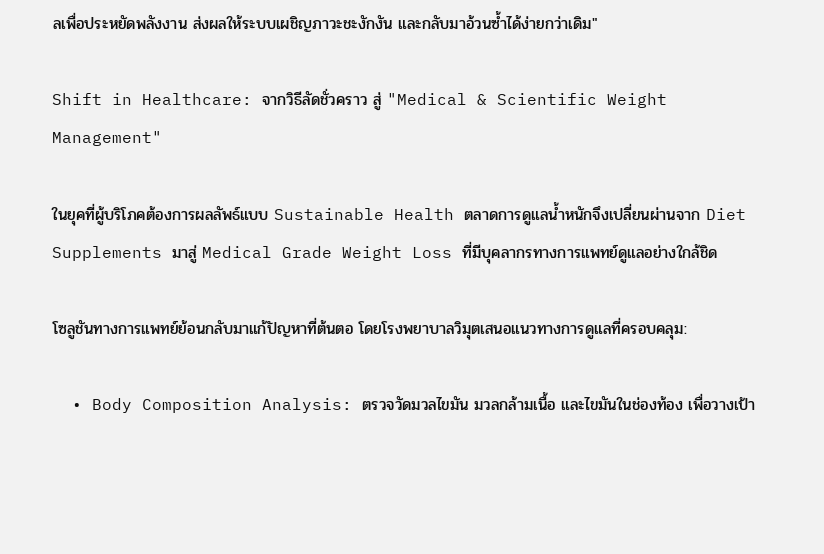ลเพื่อประหยัดพลังงาน ส่งผลให้ระบบเผชิญภาวะชะงักงัน และกลับมาอ้วนซ้ำได้ง่ายกว่าเดิม"

Shift in Healthcare: จากวิธีลัดชั่วคราว สู่ "Medical & Scientific Weight Management"

ในยุคที่ผู้บริโภคต้องการผลลัพธ์แบบ Sustainable Health ตลาดการดูแลน้ำหนักจึงเปลี่ยนผ่านจาก Diet Supplements มาสู่ Medical Grade Weight Loss ที่มีบุคลากรทางการแพทย์ดูแลอย่างใกล้ชิด

โซลูชันทางการแพทย์ย้อนกลับมาแก้ปัญหาที่ต้นตอ โดยโรงพยาบาลวิมุตเสนอแนวทางการดูแลที่ครอบคลุม:

  • Body Composition Analysis: ตรวจวัดมวลไขมัน มวลกล้ามเนื้อ และไขมันในช่องท้อง เพื่อวางเป้า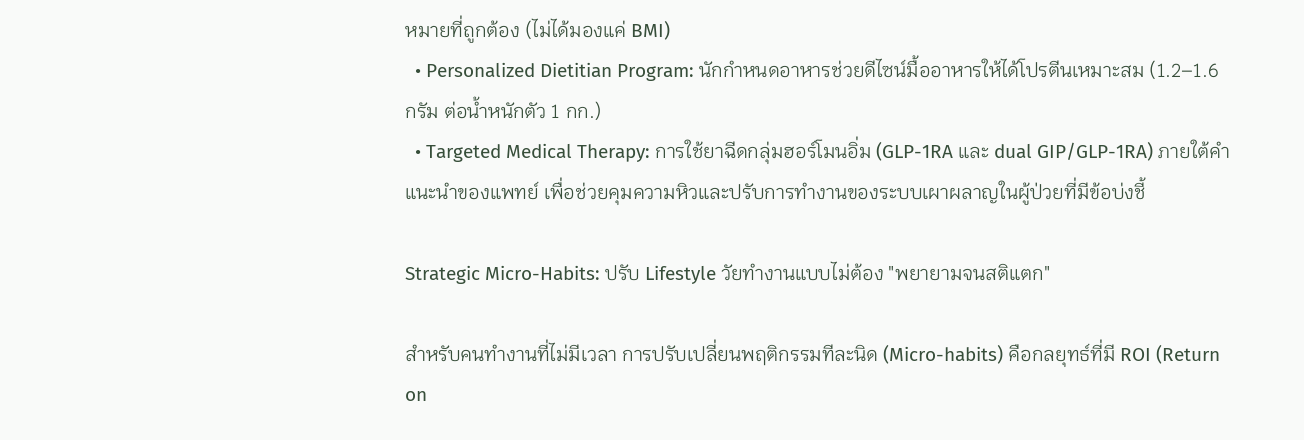หมายที่ถูกต้อง (ไม่ได้มองแค่ BMI)
  • Personalized Dietitian Program: นักกำหนดอาหารช่วยดีไซน์มื้ออาหารให้ได้โปรตีนเหมาะสม (1.2–1.6 กรัม ต่อน้ำหนักตัว 1 กก.)
  • Targeted Medical Therapy: การใช้ยาฉีดกลุ่มฮอร์โมนอิ่ม (GLP-1RA และ dual GIP/GLP-1RA) ภายใต้คำแนะนำของแพทย์ เพื่อช่วยคุมความหิวและปรับการทำงานของระบบเผาผลาญในผู้ป่วยที่มีข้อบ่งชี้

Strategic Micro-Habits: ปรับ Lifestyle วัยทำงานแบบไม่ต้อง "พยายามจนสติแตก"

สำหรับคนทำงานที่ไม่มีเวลา การปรับเปลี่ยนพฤติกรรมทีละนิด (Micro-habits) คือกลยุทธ์ที่มี ROI (Return on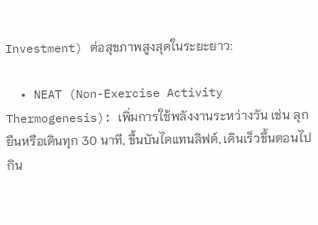Investment) ต่อสุขภาพสูงสุดในระยะยาว:

  • NEAT (Non-Exercise Activity Thermogenesis): เพิ่มการใช้พลังงานระหว่างวัน เช่น ลุกยืนหรือเดินทุก 30 นาที, ขึ้นบันไดแทนลิฟต์, เดินเร็วขึ้นตอนไปกิน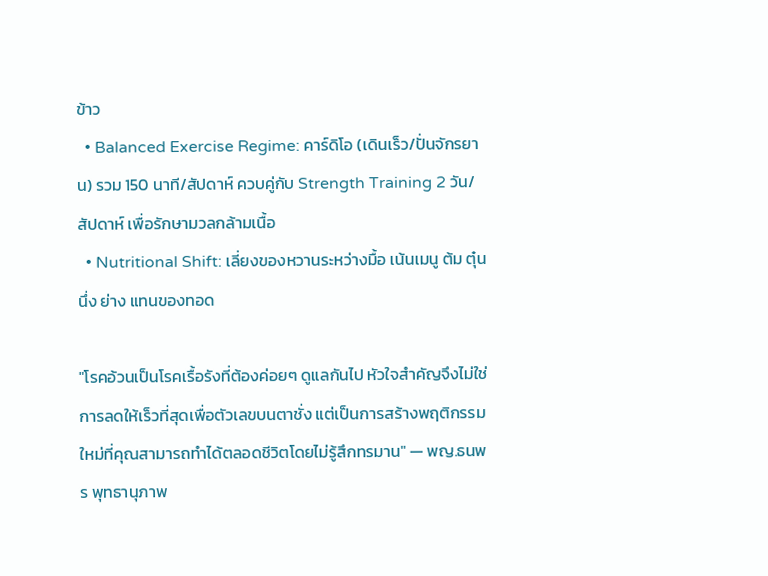ข้าว
  • Balanced Exercise Regime: คาร์ดิโอ (เดินเร็ว/ปั่นจักรยาน) รวม 150 นาที/สัปดาห์ ควบคู่กับ Strength Training 2 วัน/สัปดาห์ เพื่อรักษามวลกล้ามเนื้อ
  • Nutritional Shift: เลี่ยงของหวานระหว่างมื้อ เน้นเมนู ต้ม ตุ๋น นึ่ง ย่าง แทนของทอด

"โรคอ้วนเป็นโรคเรื้อรังที่ต้องค่อยๆ ดูแลกันไป หัวใจสำคัญจึงไม่ใช่การลดให้เร็วที่สุดเพื่อตัวเลขบนตาชั่ง แต่เป็นการสร้างพฤติกรรมใหม่ที่คุณสามารถทำได้ตลอดชีวิตโดยไม่รู้สึกทรมาน" — พญ.ธนพร พุทธานุภาพ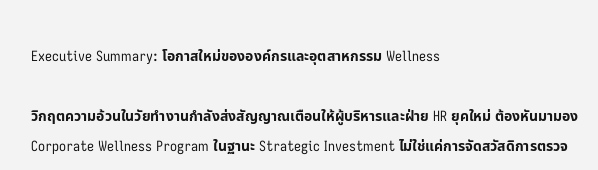Executive Summary: โอกาสใหม่ขององค์กรและอุตสาหกรรม Wellness

วิกฤตความอ้วนในวัยทำงานกำลังส่งสัญญาณเตือนให้ผู้บริหารและฝ่าย HR ยุคใหม่ ต้องหันมามอง Corporate Wellness Program ในฐานะ Strategic Investment ไม่ใช่แค่การจัดสวัสดิการตรวจ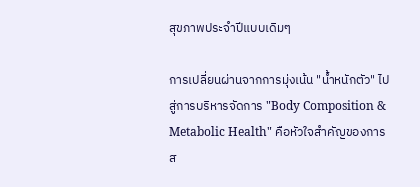สุขภาพประจำปีแบบเดิมๆ

การเปลี่ยนผ่านจากการมุ่งเน้น "น้ำหนักตัว" ไปสู่การบริหารจัดการ "Body Composition & Metabolic Health" คือหัวใจสำคัญของการส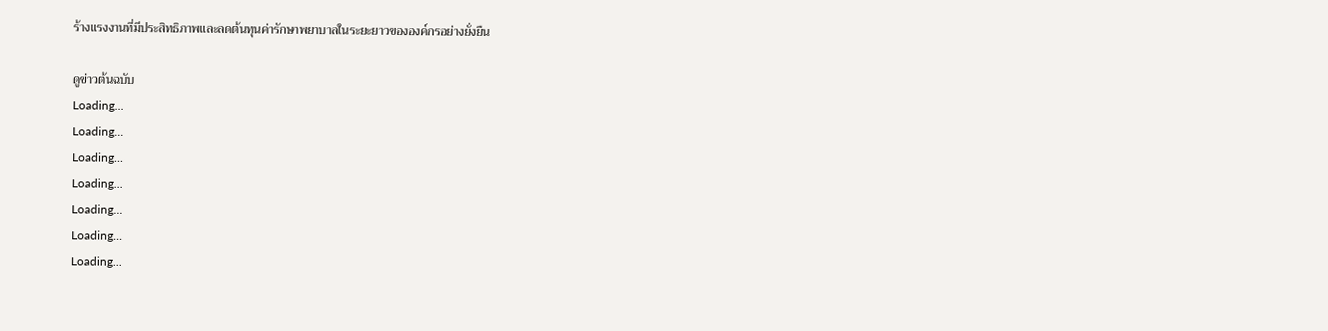ร้างแรงงานที่มีประสิทธิภาพและลดต้นทุนค่ารักษาพยาบาลในระยะยาวขององค์กรอย่างยั่งยืน

ดูข่าวต้นฉบับ
Loading...
Loading...
Loading...
Loading...
Loading...
Loading...
Loading...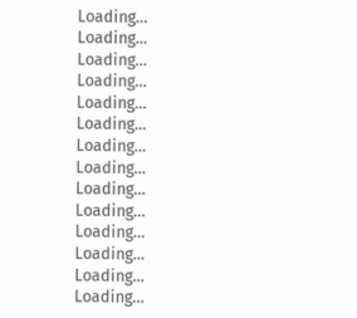Loading...
Loading...
Loading...
Loading...
Loading...
Loading...
Loading...
Loading...
Loading...
Loading...
Loading...
Loading...
Loading...
Loading...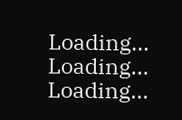Loading...
Loading...
Loading...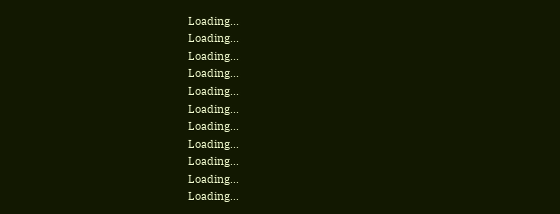Loading...
Loading...
Loading...
Loading...
Loading...
Loading...
Loading...
Loading...
Loading...
Loading...
Loading...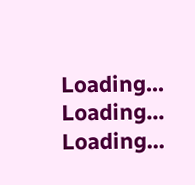Loading...
Loading...
Loading...